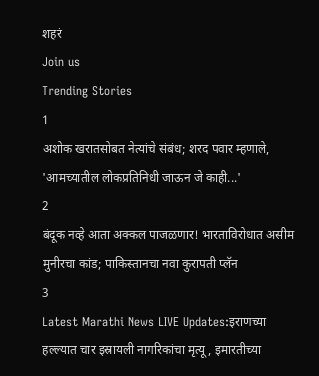शहरं
Join us
Trending Stories
1
अशोक खरातसोबत नेत्यांचे संबंध; शरद पवार म्हणाले, 'आमच्यातील लोकप्रतिनिधी जाऊन जे काही...'
2
बंदूक नव्हे आता अक्कल पाजळणार! भारताविरोधात असीम मुनीरचा कांड; पाकिस्तानचा नवा कुरापती प्लॅन
3
Latest Marathi News LIVE Updates:इराणच्या हल्ल्यात चार इस्रायली नागरिकांचा मृत्यू, इमारतीच्या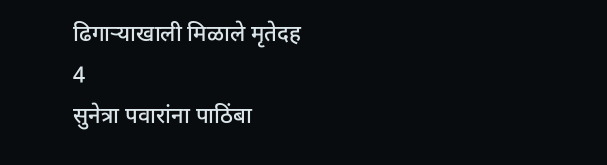ढिगाऱ्याखाली मिळाले मृतेदह
4
सुनेत्रा पवारांना पाठिंबा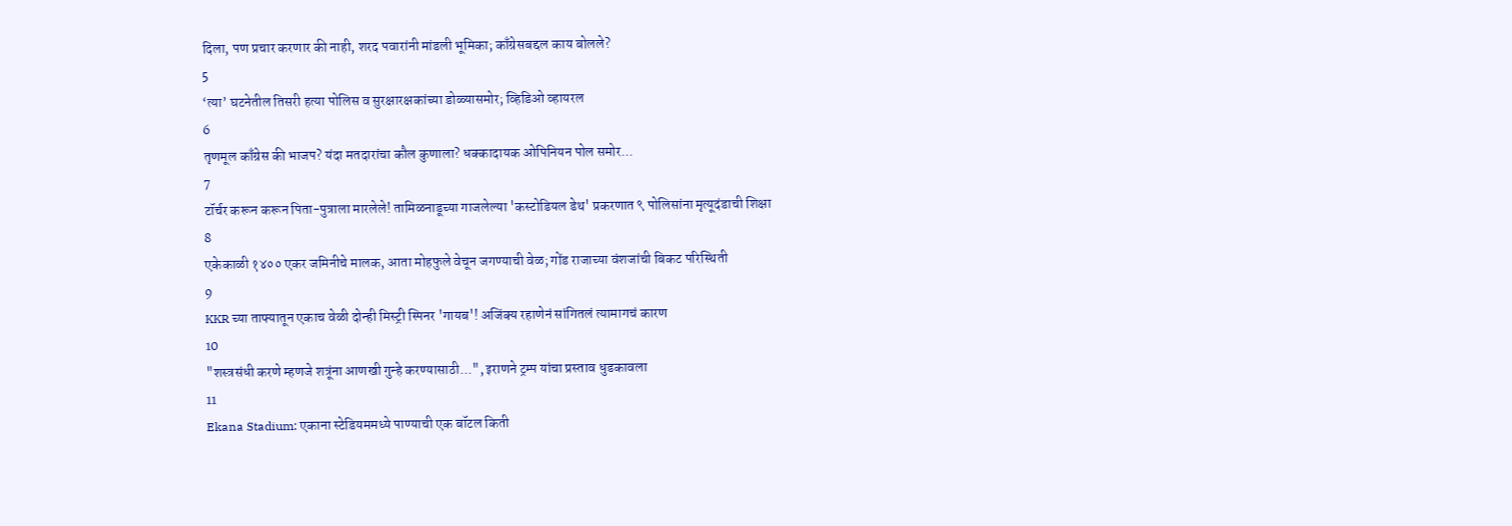दिला, पण प्रचार करणार की नाही, शरद पवारांनी मांडली भूमिका; काँग्रेसबद्दल काय बोलले?
5
‘त्या’ घटनेतील तिसरी हत्या पोलिस व सुरक्षारक्षकांच्या डोळ्यासमोर; व्हिडिओ व्हायरल
6
तृणमूल काँग्रेस की भाजप? यंदा मतदारांचा कौल कुणाला? धक्कादायक ओपिनियन पोल समोर...
7
टॉर्चर करून करून पिता-पुत्राला मारलेले! तामिळनाडूच्या गाजलेल्या 'कस्टोडियल डेथ' प्रकरणात ९ पोलिसांना मृत्यूदंडाची शिक्षा
8
एकेकाळी १४०० एकर जमिनीचे मालक, आता मोहफुले वेचून जगण्याची वेळ; गोंड राजाच्या वंशजांची बिकट परिस्थिती
9
KKR च्या ताफ्यातून एकाच वेळी दोन्ही मिस्ट्री स्पिनर 'गायब'! अजिंक्य रहाणेनं सांगितलं त्यामागचं कारण
10
"शस्त्रसंधी करणे म्हणजे शत्रूंना आणखी गुन्हे करण्यासाठी...", इराणने ट्रम्प यांचा प्रस्ताव धुडकावला
11
Ekana Stadium: एकाना स्टेडियममध्ये पाण्याची एक बॉटल किती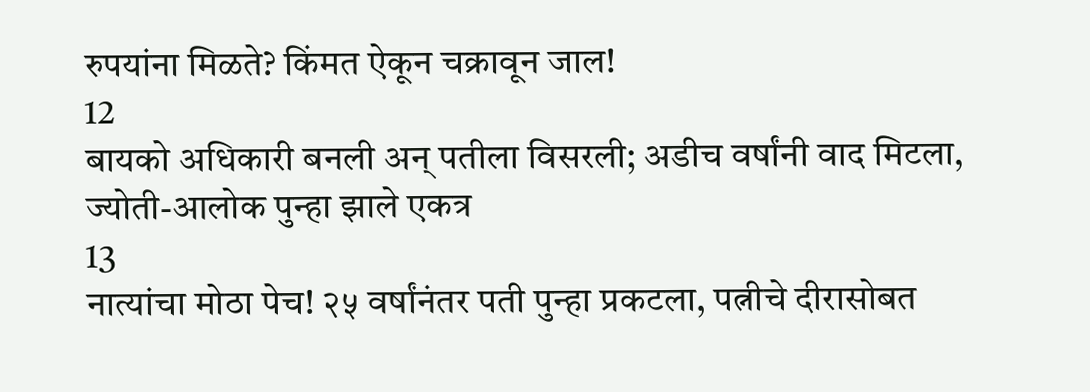रुपयांना मिळते? किंमत ऐकून चक्रावून जाल!
12
बायको अधिकारी बनली अन् पतीला विसरली; अडीच वर्षांनी वाद मिटला, ज्योती-आलोक पुन्हा झाले एकत्र
13
नात्यांचा मोठा पेच! २५ वर्षांनंतर पती पुन्हा प्रकटला, पत्नीचे दीरासोबत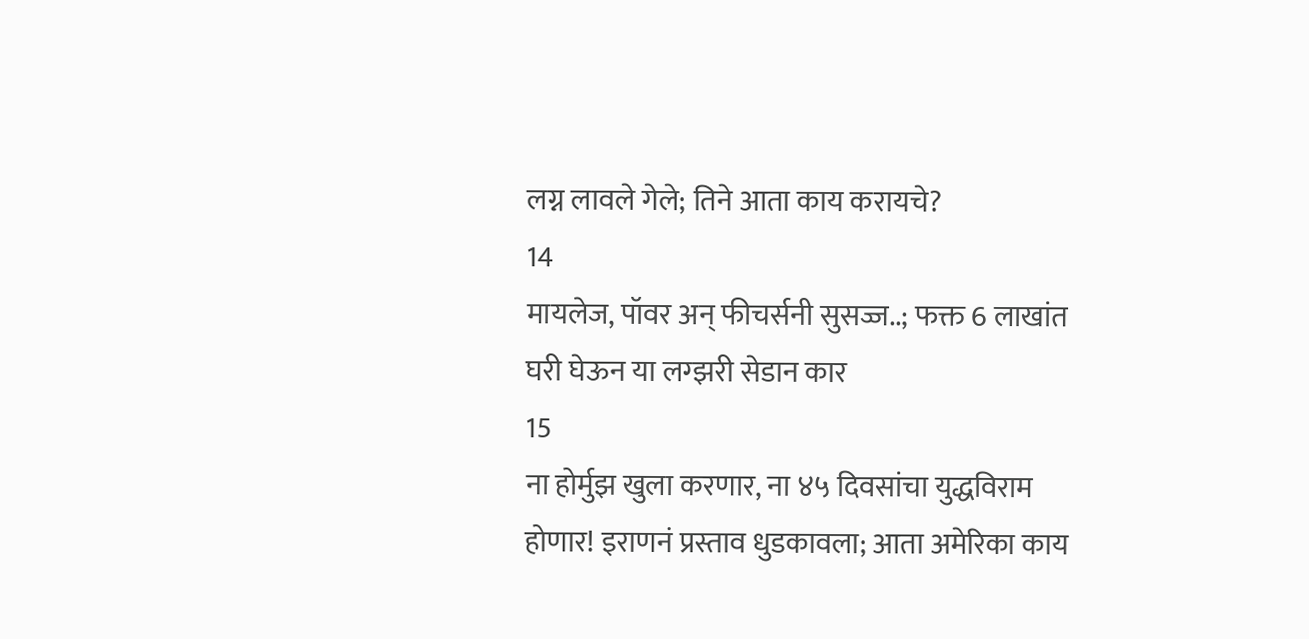लग्न लावले गेले; तिने आता काय करायचे?
14
मायलेज, पॉवर अन् फीचर्सनी सुसज्ज..; फक्त 6 लाखांत घरी घेऊन या लग्झरी सेडान कार
15
ना होर्मुझ खुला करणार, ना ४५ दिवसांचा युद्धविराम होणार! इराणनं प्रस्ताव धुडकावला; आता अमेरिका काय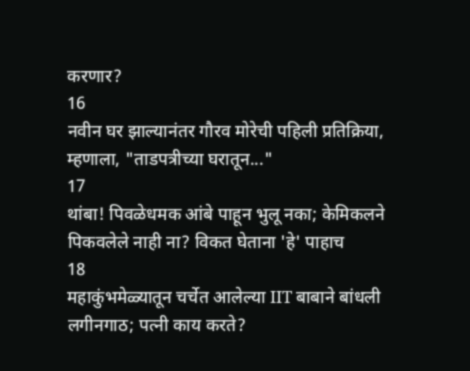करणार?
16
नवीन घर झाल्यानंतर गौरव मोरेची पहिली प्रतिक्रिया, म्हणाला, "ताडपत्रीच्या घरातून..."
17
थांबा! पिवळेधमक आंबे पाहून भुलू नका; केमिकलने पिकवलेले नाही ना? विकत घेताना 'हे' पाहाच
18
महाकुंभमेळ्यातून चर्चेत आलेल्या IIT बाबाने बांधली लगीनगाठ; पत्नी काय करते?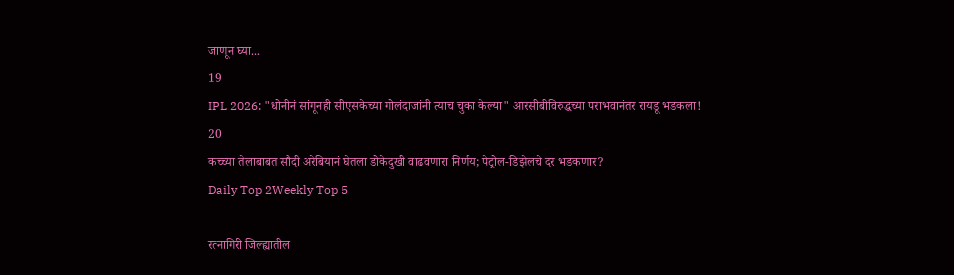जाणून घ्या...
19
IPL 2026: "धोनीनं सांगूनही सीएसकेच्या गोलंदाजांनी त्याच चुका केल्या" आरसीबीविरुद्धच्या पराभवानंतर रायडू भडकला!
20
कच्च्या तेलाबाबत सौदी अरेबियानं घेतला डोकेदुखी वाढवणारा निर्णय; पेट्रोल-डिझेलचे दर भडकणार?
Daily Top 2Weekly Top 5

रत्नागिरी जिल्ह्यातील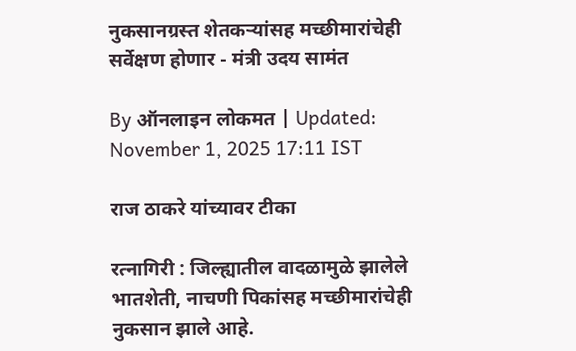नुकसानग्रस्त शेतकऱ्यांसह मच्छीमारांचेही सर्वेक्षण होणार - मंत्री उदय सामंत

By ऑनलाइन लोकमत | Updated: November 1, 2025 17:11 IST

राज ठाकरे यांच्यावर टीका

रत्नागिरी : जिल्ह्यातील वादळामुळे झालेले भातशेती, नाचणी पिकांसह मच्छीमारांचेही नुकसान झाले आहे.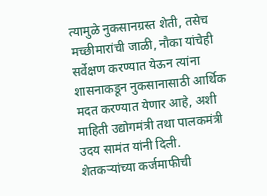त्यामुळे नुकसानग्रस्त शेती, तसेच मच्छीमारांची जाळी, नौका यांचेही सर्वेक्षण करण्यात येऊन त्यांना शासनाकडून नुकसानासाठी आर्थिक मदत करण्यात येणार आहे, अशी माहिती उद्योगमंत्री तथा पालकमंत्री उदय सामंत यांनी दिली. शेतकऱ्यांच्या कर्जमाफीची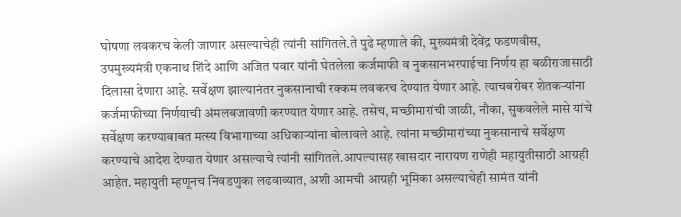घोषणा लवकरच केली जाणार असल्याचेही त्यांनी सांगितले.ते पुढे म्हणाले की, मुख्यमंत्री देवेंद्र फडणवीस, उपमुख्यमंत्री एकनाथ शिंदे आणि अजित पवार यांनी घेतलेला कर्जमाफी व नुकसानभरपाईचा निर्णय हा बळीराजासाठी दिलासा देणारा आहे. सर्वेक्षण झाल्यानंतर नुकसानाची रक्कम लवकरच देण्यात येणार आहे. त्याचबरोबर शेतकऱ्यांना कर्जमाफीच्या निर्णयाची अंमलबजावणी करण्यात येणार आहे. तसेच, मच्छीमारांची जाळी, नौका, सुकवलेले मासे यांचे सर्वेक्षण करण्याबाबत मत्स्य विभागाच्या अधिकाऱ्यांना बोलावले आहे. त्यांना मच्छीमारांच्या नुकसानाचे सर्वेक्षण करण्याचे आदेश देण्यात येणार असल्याचे त्यांनी सांगितले.आपल्यासह खासदार नारायण राणेही महायुतीसाठी आग्रही आहेत. महायुती म्हणूनच निवडणुका लढवाव्यात, अशी आमची आग्रही भूमिका असल्याचेही सामंत यांनी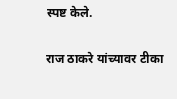स्पष्ट केले.

राज ठाकरे यांच्यावर टीका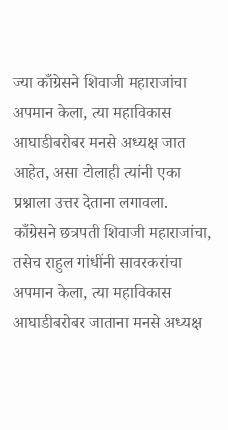ज्या काँग्रेसने शिवाजी महाराजांचा अपमान केला, त्या महाविकास आघाडीबरोबर मनसे अध्यक्ष जात आहेत, असा टोलाही त्यांनी एका प्रश्नाला उत्तर देताना लगावला. काँग्रेसने छत्रपती शिवाजी महाराजांचा, तसेच राहुल गांधींनी सावरकरांचा अपमान केला, त्या महाविकास आघाडीबरोबर जाताना मनसे अध्यक्ष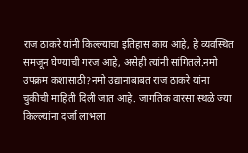राज ठाकरे यांनी किल्ल्याचा इतिहास काय आहे, हे व्यवस्थित समजून घेण्याची गरज आहे, असेही त्यांनी सांगितले.नमो उपक्रम कशासाठी?नमो उद्यानाबाबत राज ठाकरे यांना चुकीची माहिती दिली जात आहे. जागतिक वारसा स्थळे ज्या किल्ल्यांना दर्जा लाभला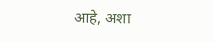आहे, अशा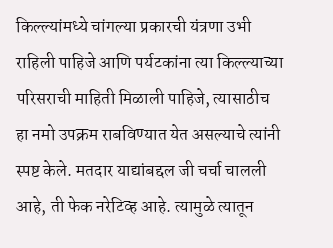किल्ल्यांमध्ये चांगल्या प्रकारची यंत्रणा उभी राहिली पाहिजे आणि पर्यटकांना त्या किल्ल्याच्या परिसराची माहिती मिळाली पाहिजे, त्यासाठीच हा नमो उपक्रम राबविण्यात येत असल्याचे त्यांनी स्पष्ट केले. मतदार याद्यांबद्दल जी चर्चा चालली आहे, ती फेक नरेटिव्ह आहे. त्यामुळे त्यातून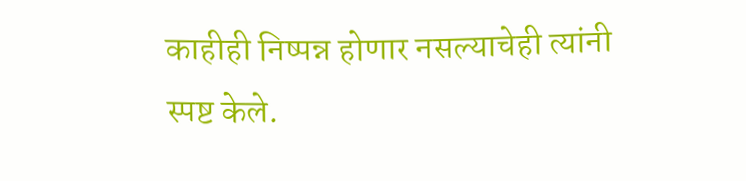काहीही निष्पन्न होणार नसल्याचेही त्यांनी स्पष्ट केले.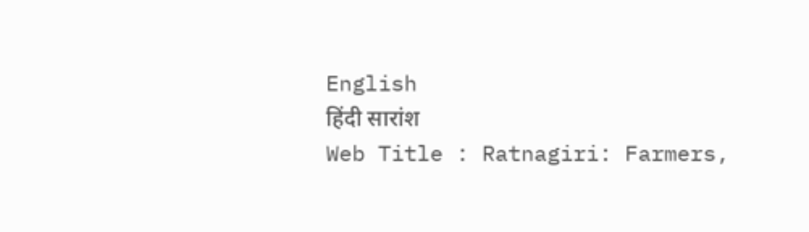English
हिंदी सारांश
Web Title : Ratnagiri: Farmers,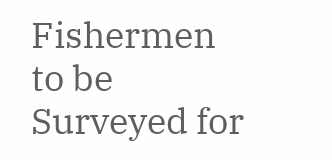Fishermen to be Surveyed for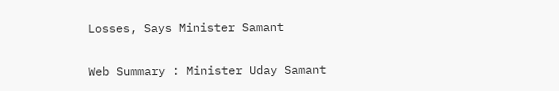Losses, Says Minister Samant

Web Summary : Minister Uday Samant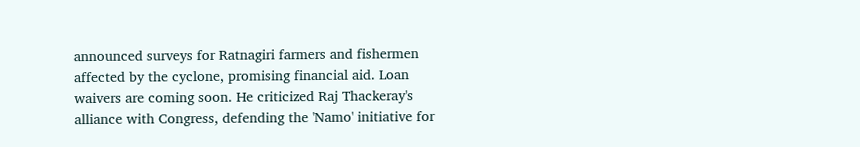announced surveys for Ratnagiri farmers and fishermen affected by the cyclone, promising financial aid. Loan waivers are coming soon. He criticized Raj Thackeray's alliance with Congress, defending the 'Namo' initiative for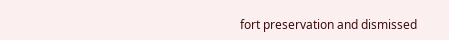fort preservation and dismissed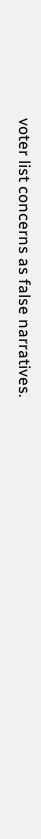voter list concerns as false narratives.